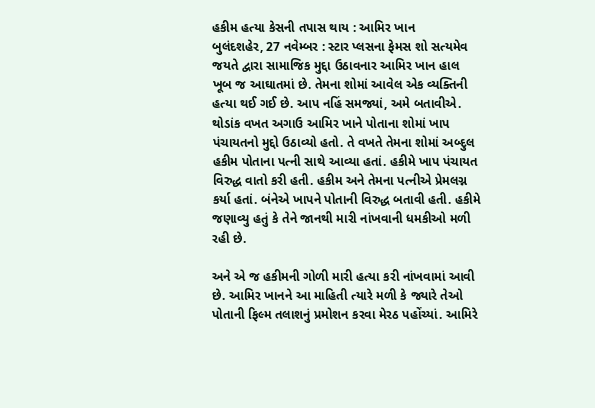હકીમ હત્યા કેસની તપાસ થાય : આમિર ખાન
બુલંદશહેર, 27 નવેમ્બર : સ્ટાર પ્લસના ફેમસ શો સત્યમેવ જયતે દ્વારા સામાજિક મુદ્દા ઉઠાવનાર આમિર ખાન હાલ ખૂબ જ આઘાતમાં છે. તેમના શોમાં આવેલ એક વ્યક્તિની હત્યા થઈ ગઈ છે. આપ નહિં સમજ્યાં, અમે બતાવીએ. થોડાંક વખત અગાઉ આમિર ખાને પોતાના શોમાં ખાપ પંચાયતનો મુદ્દો ઉઠાવ્યો હતો. તે વખતે તેમના શોમાં અબ્દુલ હકીમ પોતાના પત્ની સાથે આવ્યા હતાં. હકીમે ખાપ પંચાયત વિરુદ્ધ વાતો કરી હતી. હકીમ અને તેમના પત્નીએ પ્રેમલગ્ન કર્યા હતાં. બંનેએ ખાપને પોતાની વિરુદ્ધ બતાવી હતી. હકીમે જણાવ્યુ હતું કે તેને જાનથી મારી નાંખવાની ધમકીઓ મળી રહી છે.

અને એ જ હકીમની ગોળી મારી હત્યા કરી નાંખવામાં આવી છે. આમિર ખાનને આ માહિતી ત્યારે મળી કે જ્યારે તેઓ પોતાની ફિલ્મ તલાશનું પ્રમોશન કરવા મેરઠ પહોંચ્યાં. આમિરે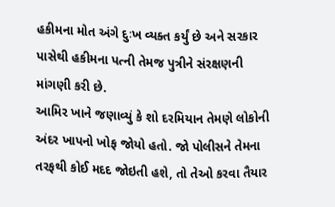હકીમના મોત અંગે દુઃખ વ્યક્ત કર્યું છે અને સરકાર પાસેથી હકીમના પત્ની તેમજ પુત્રીને સંરક્ષણની માંગણી કરી છે.
આમિર ખાને જણાવ્યું કે શો દરમિયાન તેમણે લોકોની અંદર ખાપનો ખોફ જોયો હતો. જો પોલીસને તેમના તરફથી કોઈ મદદ જોઇતી હશે, તો તેઓ કરવા તૈયાર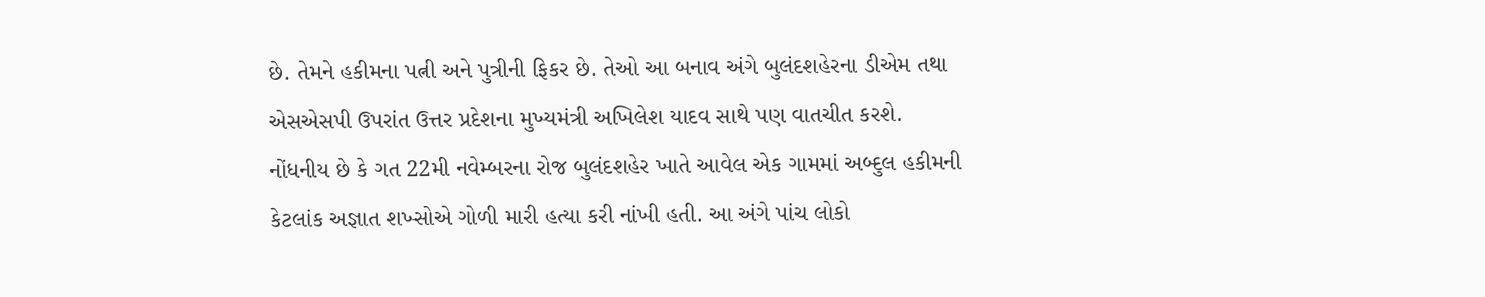છે. તેમને હકીમના પત્ની અને પુત્રીની ફિકર છે. તેઓ આ બનાવ અંગે બુલંદશહેરના ડીએમ તથા એસએસપી ઉપરાંત ઉત્તર પ્રદેશના મુખ્યમંત્રી અખિલેશ યાદવ સાથે પણ વાતચીત કરશે.
નોંધનીય છે કે ગત 22મી નવેમ્બરના રોજ બુલંદશહેર ખાતે આવેલ એક ગામમાં અબ્દુલ હકીમની કેટલાંક અજ્ઞાત શખ્સોએ ગોળી મારી હત્યા કરી નાંખી હતી. આ અંગે પાંચ લોકો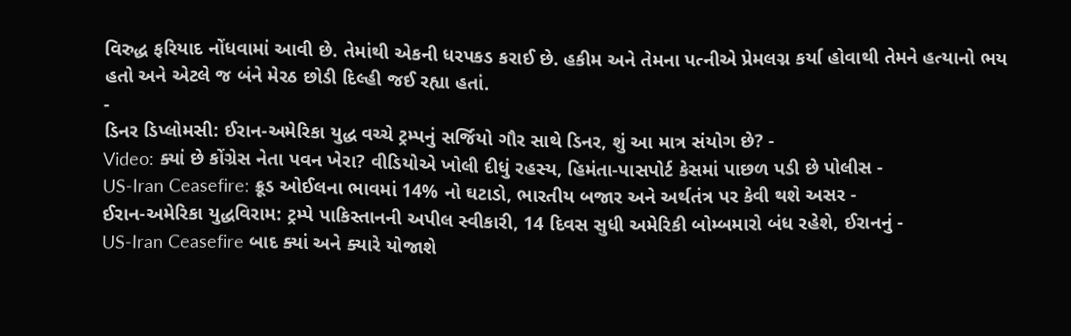વિરુદ્ધ ફરિયાદ નોંધવામાં આવી છે. તેમાંથી એકની ધરપકડ કરાઈ છે. હકીમ અને તેમના પત્નીએ પ્રેમલગ્ન કર્યા હોવાથી તેમને હત્યાનો ભય હતો અને એટલે જ બંને મેરઠ છોડી દિલ્હી જઈ રહ્યા હતાં.
-
ડિનર ડિપ્લોમસી: ઈરાન-અમેરિકા યુદ્ધ વચ્ચે ટ્રમ્પનું સર્જિયો ગૌર સાથે ડિનર, શું આ માત્ર સંયોગ છે? -
Video: ક્યાં છે કોંગ્રેસ નેતા પવન ખેરા? વીડિયોએ ખોલી દીધું રહસ્ય, હિમંતા-પાસપોર્ટ કેસમાં પાછળ પડી છે પોલીસ -
US-Iran Ceasefire: ક્રૂડ ઓઈલના ભાવમાં 14% નો ઘટાડો, ભારતીય બજાર અને અર્થતંત્ર પર કેવી થશે અસર -
ઈરાન-અમેરિકા યુદ્ધવિરામ: ટ્રમ્પે પાકિસ્તાનની અપીલ સ્વીકારી, 14 દિવસ સુધી અમેરિકી બોમ્બમારો બંધ રહેશે, ઈરાનનું -
US-Iran Ceasefire બાદ ક્યાં અને ક્યારે યોજાશે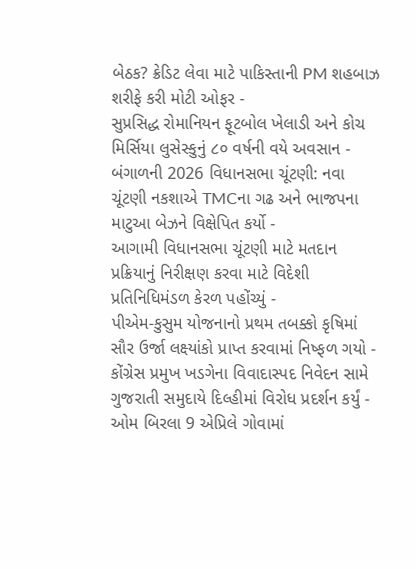બેઠક? ક્રેડિટ લેવા માટે પાકિસ્તાની PM શહબાઝ શરીફે કરી મોટી ઓફર -
સુપ્રસિદ્ધ રોમાનિયન ફૂટબોલ ખેલાડી અને કોચ મિર્સિયા લુસેસ્કુનું ૮૦ વર્ષની વયે અવસાન -
બંગાળની 2026 વિધાનસભા ચૂંટણી: નવા ચૂંટણી નકશાએ TMCના ગઢ અને ભાજપના માટુઆ બેઝને વિક્ષેપિત કર્યો -
આગામી વિધાનસભા ચૂંટણી માટે મતદાન પ્રક્રિયાનું નિરીક્ષણ કરવા માટે વિદેશી પ્રતિનિધિમંડળ કેરળ પહોંચ્યું -
પીએમ-કુસુમ યોજનાનો પ્રથમ તબક્કો કૃષિમાં સૌર ઉર્જા લક્ષ્યાંકો પ્રાપ્ત કરવામાં નિષ્ફળ ગયો -
કોંગ્રેસ પ્રમુખ ખડગેના વિવાદાસ્પદ નિવેદન સામે ગુજરાતી સમુદાયે દિલ્હીમાં વિરોધ પ્રદર્શન કર્યું -
ઓમ બિરલા 9 એપ્રિલે ગોવામાં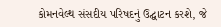કોમનવેલ્થ સંસદીય પરિષદનું ઉદ્ઘાટન કરશે, જે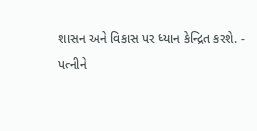શાસન અને વિકાસ પર ધ્યાન કેન્દ્રિત કરશે. -
પત્નીને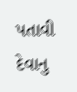પતાવી દેવાનુ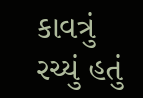કાવત્રું રચ્યું હતું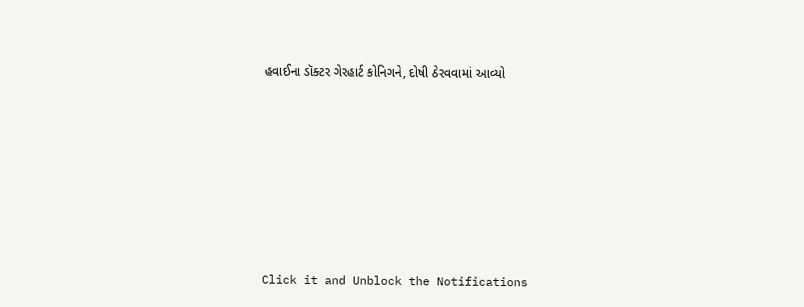હવાઈના ડૉક્ટર ગેરહાર્ટ કોનિગને, દોષી ઠેરવવામાં આવ્યો












Click it and Unblock the Notifications